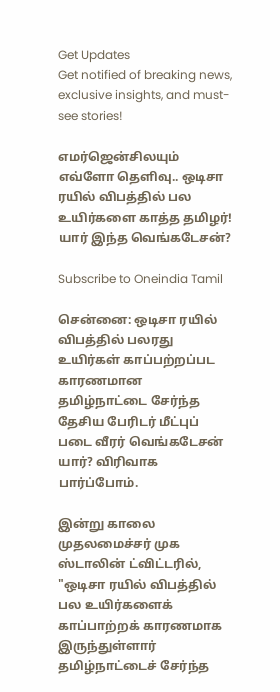Get Updates
Get notified of breaking news, exclusive insights, and must-see stories!

எமர்ஜென்சிலயும் எவ்ளோ தெளிவு.. ஒடிசா ரயில் விபத்தில் பல உயிர்களை காத்த தமிழர்! யார் இந்த வெங்கடேசன்?

Subscribe to Oneindia Tamil

சென்னை: ஒடிசா ரயில் விபத்தில் பலரது உயிர்கள் காப்பற்றப்பட காரணமான தமிழ்நாட்டை சேர்ந்த தேசிய பேரிடர் மீட்புப் படை வீரர் வெங்கடேசன் யார்? விரிவாக பார்ப்போம்.

இன்று காலை முதலமைச்சர் முக ஸ்டாலின் ட்விட்டரில், "ஒடிசா ரயில் விபத்தில் பல உயிர்களைக் காப்பாற்றக் காரணமாக இருந்துள்ளார் தமிழ்நாட்டைச் சேர்ந்த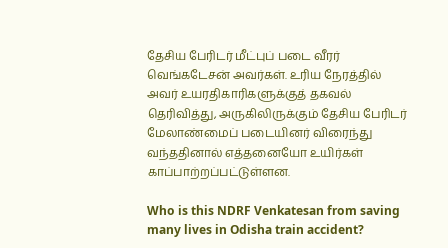தேசிய பேரிடர் மீட்புப் படை வீரர் வெங்கடேசன் அவர்கள். உரிய நேரத்தில் அவர் உயரதிகாரிகளுக்குத் தகவல் தெரிவித்து, அருகிலிருக்கும் தேசிய பேரிடர் மேலாண்மைப் படையினர் விரைந்து வந்ததினால் எத்தனையோ உயிர்கள் காப்பாற்றப்பட்டுள்ளன.

Who is this NDRF Venkatesan from saving many lives in Odisha train accident?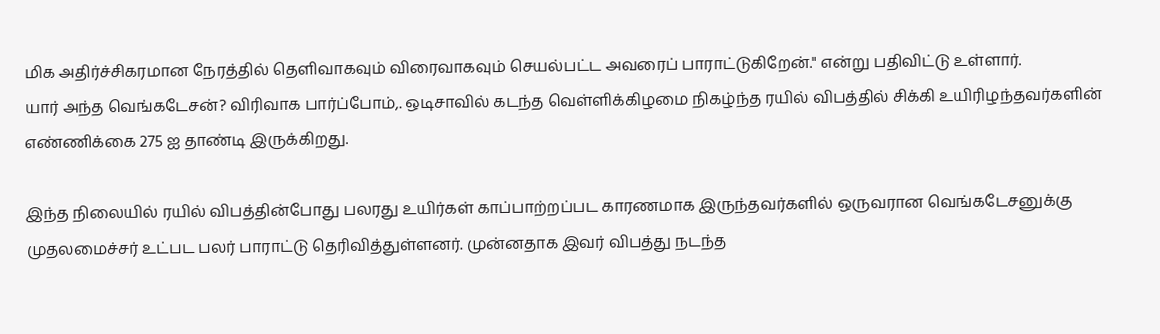மிக அதிர்ச்சிகரமான நேரத்தில் தெளிவாகவும் விரைவாகவும் செயல்பட்ட அவரைப் பாராட்டுகிறேன்." என்று பதிவிட்டு உள்ளார்.
யார் அந்த வெங்கடேசன்? விரிவாக பார்ப்போம்,. ஒடிசாவில் கடந்த வெள்ளிக்கிழமை நிகழ்ந்த ரயில் விபத்தில் சிக்கி உயிரிழந்தவர்களின் எண்ணிக்கை 275 ஐ தாண்டி இருக்கிறது.

இந்த நிலையில் ரயில் விபத்தின்போது பலரது உயிர்கள் காப்பாற்றப்பட காரணமாக இருந்தவர்களில் ஒருவரான வெங்கடேசனுக்கு முதலமைச்சர் உட்பட பலர் பாராட்டு தெரிவித்துள்ளனர். முன்னதாக இவர் விபத்து நடந்த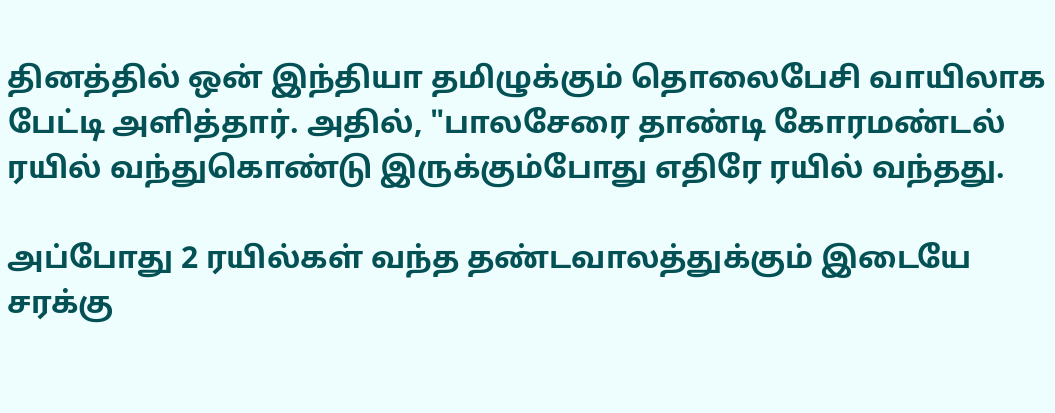தினத்தில் ஒன் இந்தியா தமிழுக்கும் தொலைபேசி வாயிலாக பேட்டி அளித்தார். அதில், "பாலசேரை தாண்டி கோரமண்டல் ரயில் வந்துகொண்டு இருக்கும்போது எதிரே ரயில் வந்தது.

அப்போது 2 ரயில்கள் வந்த தண்டவாலத்துக்கும் இடையே சரக்கு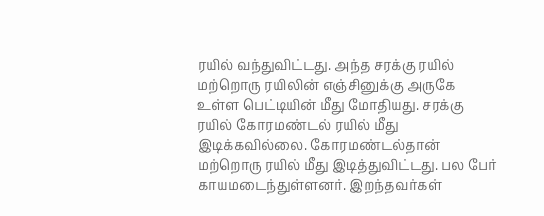ரயில் வந்துவிட்டது. அந்த சரக்கு ரயில் மற்றொரு ரயிலின் எஞ்சினுக்கு அருகே உள்ள பெட்டியின் மீது மோதியது. சரக்கு ரயில் கோரமண்டல் ரயில் மீது இடிக்கவில்லை. கோரமண்டல்தான் மற்றொரு ரயில் மீது இடித்துவிட்டது. பல பேர் காயமடைந்துள்ளனர். இறந்தவர்கள்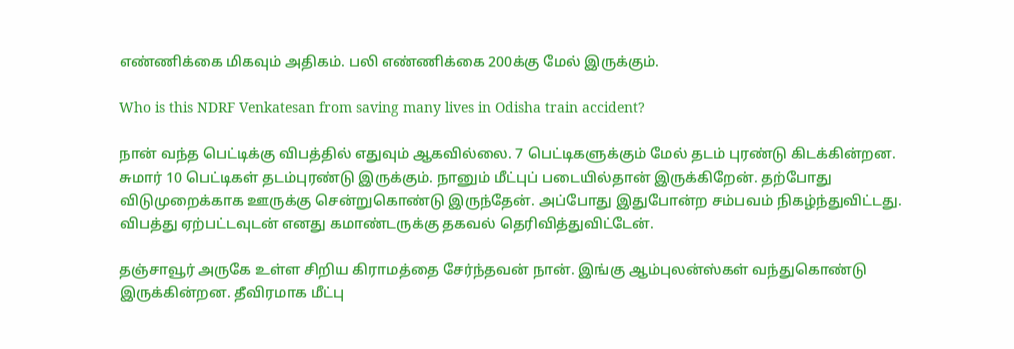எண்ணிக்கை மிகவும் அதிகம். பலி எண்ணிக்கை 200க்கு மேல் இருக்கும்.

Who is this NDRF Venkatesan from saving many lives in Odisha train accident?

நான் வந்த பெட்டிக்கு விபத்தில் எதுவும் ஆகவில்லை. 7 பெட்டிகளுக்கும் மேல் தடம் புரண்டு கிடக்கின்றன. சுமார் 10 பெட்டிகள் தடம்புரண்டு இருக்கும். நானும் மீட்புப் படையில்தான் இருக்கிறேன். தற்போது விடுமுறைக்காக ஊருக்கு சென்றுகொண்டு இருந்தேன். அப்போது இதுபோன்ற சம்பவம் நிகழ்ந்துவிட்டது. விபத்து ஏற்பட்டவுடன் எனது கமாண்டருக்கு தகவல் தெரிவித்துவிட்டேன்.

தஞ்சாவூர் அருகே உள்ள சிறிய கிராமத்தை சேர்ந்தவன் நான். இங்கு ஆம்புலன்ஸ்கள் வந்துகொண்டு இருக்கின்றன. தீவிரமாக மீட்பு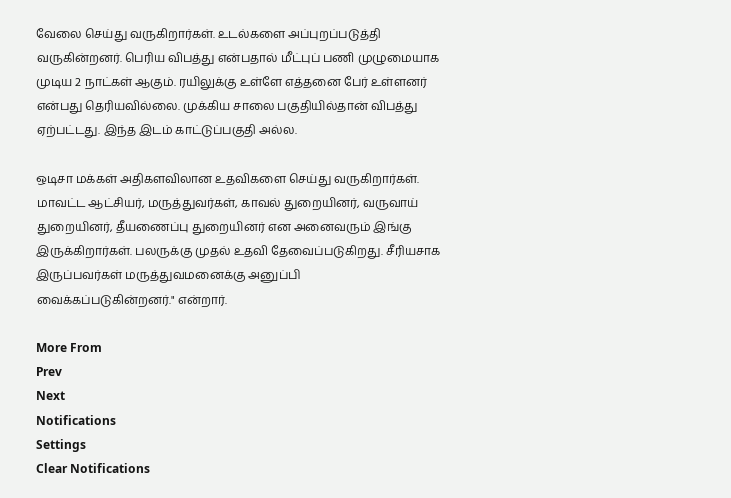வேலை செய்து வருகிறார்கள். உடல்களை அப்புறப்படுத்தி வருகின்றனர். பெரிய விபத்து என்பதால் மீட்புப் பணி முழுமையாக முடிய 2 நாட்கள் ஆகும். ரயிலுக்கு உள்ளே எத்தனை பேர் உள்ளனர் என்பது தெரியவில்லை. முக்கிய சாலை பகுதியில்தான் விபத்து ஏற்பட்டது. இந்த இடம் காட்டுப்பகுதி அல்ல.

ஒடிசா மக்கள் அதிகளவிலான உதவிகளை செய்து வருகிறார்கள். மாவட்ட ஆட்சியர், மருத்துவர்கள், காவல் துறையினர், வருவாய் துறையினர், தீயணைப்பு துறையினர் என அனைவரும் இங்கு இருக்கிறார்கள். பலருக்கு முதல் உதவி தேவைப்படுகிறது. சீரியசாக இருப்பவர்கள் மருத்துவமனைக்கு அனுப்பி வைக்கப்படுகின்றனர்." என்றார்.

More From
Prev
Next
Notifications
Settings
Clear Notifications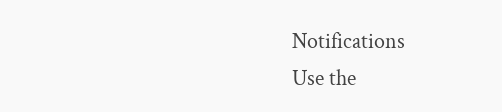Notifications
Use the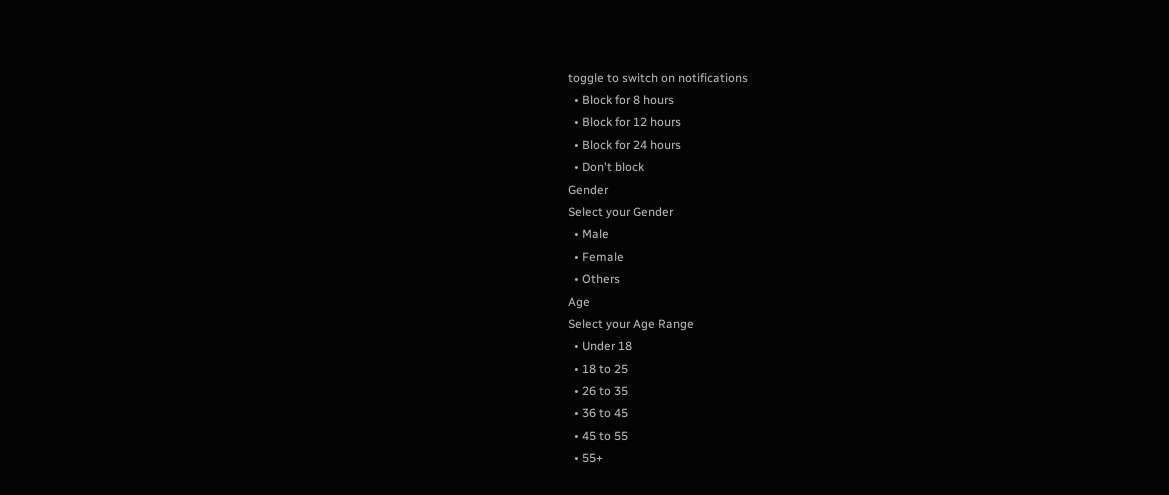toggle to switch on notifications
  • Block for 8 hours
  • Block for 12 hours
  • Block for 24 hours
  • Don't block
Gender
Select your Gender
  • Male
  • Female
  • Others
Age
Select your Age Range
  • Under 18
  • 18 to 25
  • 26 to 35
  • 36 to 45
  • 45 to 55
  • 55+